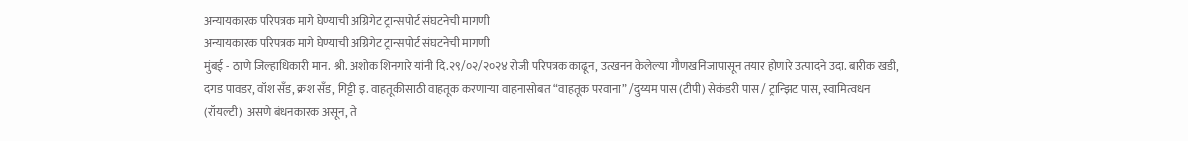अन्यायकारक परिपत्रक मागे घेण्याची अग्रिगेट ट्रान्सपोर्ट संघटनेची मागणी
अन्यायकारक परिपत्रक मागे घेण्याची अग्रिगेट ट्रान्सपोर्ट संघटनेची मागणी
मुंबई - ठाणे जिल्हाधिकारी मान. श्री. अशोक शिनगारे यांनी दि.२९/०२/२०२४ रोजी परिपत्रक काढून, उत्खनन केलेल्या गौणखनिजापासून तयार होणारे उत्पादने उदा. बारीक खडी, दगड पावडर, वॉश सँड, क्रश सँड, गिट्टी इ. वाहतूकीसाठी वाहतूक करणाऱ्या वाहनासोबत “वाहतूक परवाना” /दुय्यम पास (टीपी) सेकंडरी पास / ट्रान्झिट पास, स्वामित्वधन (रॉयल्टी) असणे बंधनकारक असून, ते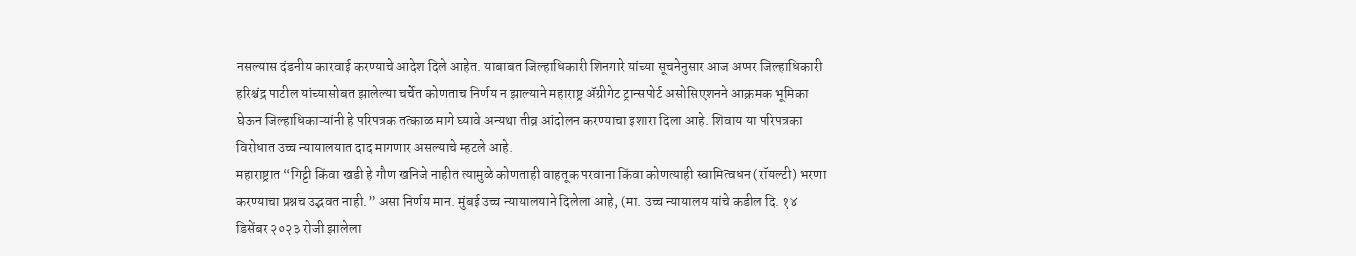नसल्यास दंडनीय कारवाई करण्याचे आदेश दिले आहेत. याबाबत जिल्हाधिकारी शिनगारे यांच्या सूचनेनुसार आज अप्पर जिल्हाधिकारी हरिश्चंद्र पाटील यांच्यासोबत झालेल्या चर्चेत कोणताच निर्णय न झाल्याने महाराष्ट्र ॲग्रीगेट ट्रान्सपोर्ट असोसिएशनने आक्रमक भूमिका घेऊन जिल्हाधिकाऱ्यांनी हे परिपत्रक तत्काळ मागे घ्यावे अन्यथा तीव्र आंदोलन करण्याचा इशारा दिला आहे. शिवाय या परिपत्रका विरोधात उच्च न्यायालयात दाद मागणार असल्याचे म्हटले आहे.
महाराष्ट्रात “गिट्टी किंवा खडी हे गौण खनिजे नाहीत त्यामुळे कोणताही वाहतूक परवाना किंवा कोणत्याही स्वामित्वधन (रॉयल्टी) भरणा करण्याचा प्रश्नच उद्भवत नाही.” असा निर्णय मान. मुंबई उच्च न्यायालयाने दिलेला आहे, (मा. उच्च न्यायालय यांचे कडील दि. १४ डिसेंबर २०२३ रोजी झालेला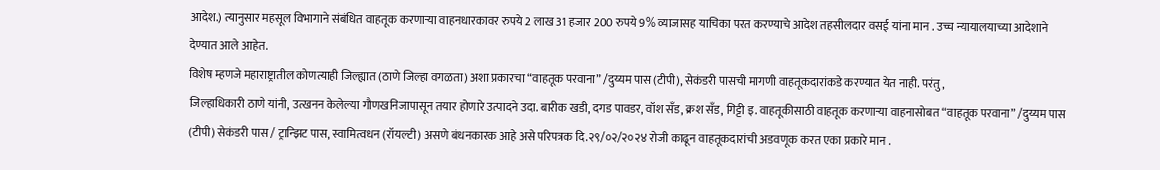आदेश.) त्यानुसार महसूल विभागाने संबंधित वाहतूक करणाऱ्या वाहनधारकावर रुपये 2 लाख 31 हजार 200 रुपये 9% व्याजासह याचिका परत करण्याचे आदेश तहसीलदार वसई यांना मान . उच्च न्यायालयाच्या आदेशाने देण्यात आले आहेत.
विशेष म्हणजे महाराष्ट्रातील कोणत्याही जिल्ह्यात (ठाणे जिल्हा वगळता) अशा प्रकारचा “वाहतूक परवाना” /दुय्यम पास (टीपी), सेकंडरी पासची मागणी वाहतूकदारांकडे करण्यात येत नाही. परंतु,
जिल्हाधिकारी ठाणे यांनी, उत्खनन केलेल्या गौणखनिजापासून तयार होणारे उत्पादने उदा. बारीक खडी, दगड पावडर, वॉश सँड, क्रश सँड, गिट्टी इ. वाहतूकीसाठी वाहतूक करणाऱ्या वाहनासोबत “वाहतूक परवाना” /दुय्यम पास (टीपी) सेकंडरी पास / ट्रान्झिट पास, स्वामित्वधन (रॉयल्टी) असणे बंधनकारक आहे असे परिपत्रक दि.२९/०२/२०२४ रोजी काढून वाहतूकदारांची अडवणूक करत एका प्रकारे मान .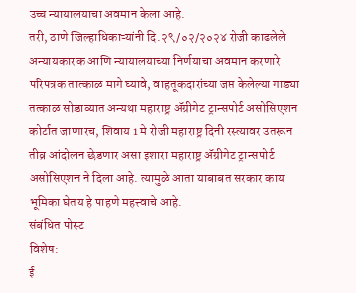उच्च न्यायालयाचा अवमान केला आहे.
तरी, ठाणे जिल्हाधिकाऱ्यांनी दि.२९/०२/२०२४ रोजी काढलेले अन्यायकारक आणि न्यायालयाच्या निर्णयाचा अवमान करणारे परिपत्रक तात्काळ मागे घ्यावे, वाहतूकदारांच्या जप्त केलेल्या गाड्या तत्काळ सोडाव्यात अन्यथा महाराष्ट्र ॲग्रीगेट ट्रान्सपोर्ट असोसिएशन कोर्टात जाणारच, शिवाय 1 मे रोजी महाराष्ट्र दिनी रस्त्यावर उतरून तीव्र आंदोलन छेडणार असा इशारा महाराष्ट्र ॲग्रीगेट ट्रान्सपोर्ट असोसिएशन ने दिला आहे. त्यामुळे आता याबाबत सरकार काय भूमिका घेतय हे पाहणे महत्त्वाचे आहे.
संबंधित पोस्ट
विशेष:
ई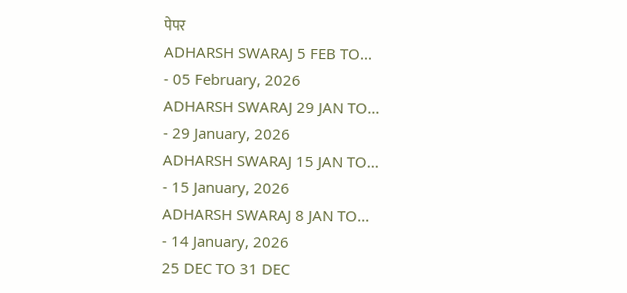पेपर
ADHARSH SWARAJ 5 FEB TO...
- 05 February, 2026
ADHARSH SWARAJ 29 JAN TO...
- 29 January, 2026
ADHARSH SWARAJ 15 JAN TO...
- 15 January, 2026
ADHARSH SWARAJ 8 JAN TO...
- 14 January, 2026
25 DEC TO 31 DEC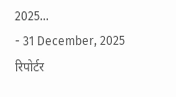2025...
- 31 December, 2025
रिपोर्टर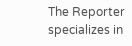The Reporter specializes in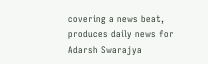covering a news beat, produces daily news for Adarsh Swarajya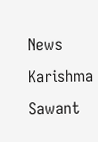News
Karishma Sawant